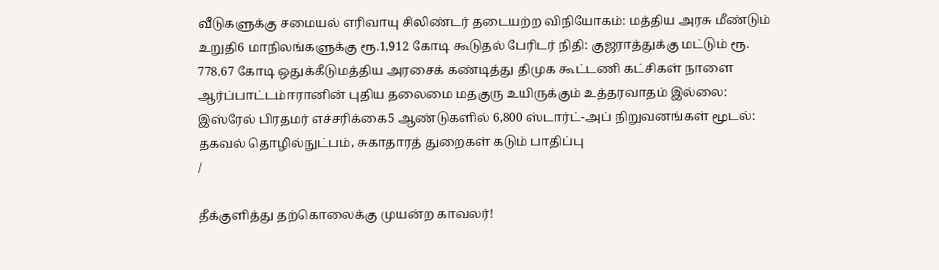வீடுகளுக்கு சமையல் எரிவாயு சிலிண்டர் தடையற்ற விநியோகம்: மத்திய அரசு மீண்டும் உறுதி6 மாநிலங்களுக்கு ரூ.1,912 கோடி கூடுதல் பேரிடர் நிதி: குஜராத்துக்கு மட்டும் ரூ. 778.67 கோடி ஒதுக்கீடுமத்திய அரசைக் கண்டித்து திமுக கூட்டணி கட்சிகள் நாளை ஆர்ப்பாட்டம்ஈரானின் புதிய தலைமை மதகுரு உயிருக்கும் உத்தரவாதம் இல்லை: இஸ்ரேல் பிரதமர் எச்சரிக்கை5 ஆண்டுகளில் 6,800 ஸ்டார்ட்-அப் நிறுவனங்கள் மூடல்: தகவல் தொழில்நுட்பம், சுகாதாரத் துறைகள் கடும் பாதிப்பு
/

தீக்குளித்து தற்கொலைக்கு முயன்ற காவலர்!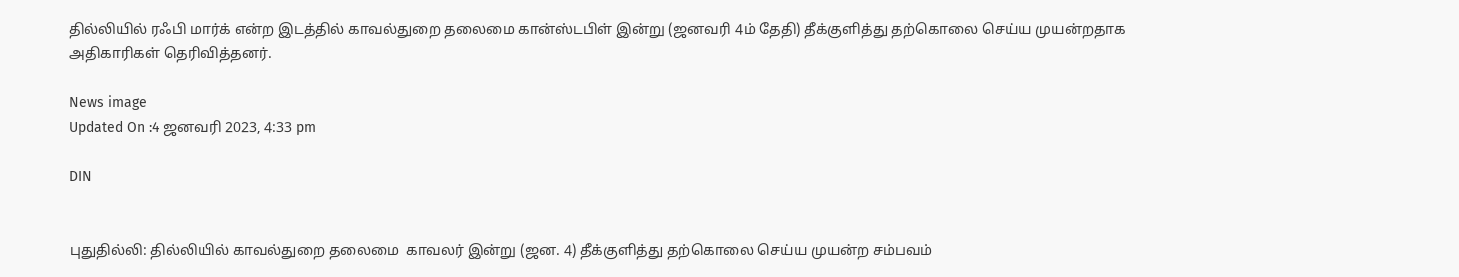தில்லியில் ரஃபி மார்க் என்ற இடத்தில் காவல்துறை தலைமை கான்ஸ்டபிள் இன்று (ஜனவரி 4ம் தேதி) தீக்குளித்து தற்கொலை செய்ய முயன்றதாக அதிகாரிகள் தெரிவித்தனர்.

News image
Updated On :4 ஜனவரி 2023, 4:33 pm

DIN


புதுதில்லி: தில்லியில் காவல்துறை தலைமை  காவலர் இன்று (ஜன. 4) தீக்குளித்து தற்கொலை செய்ய முயன்ற சம்பவம்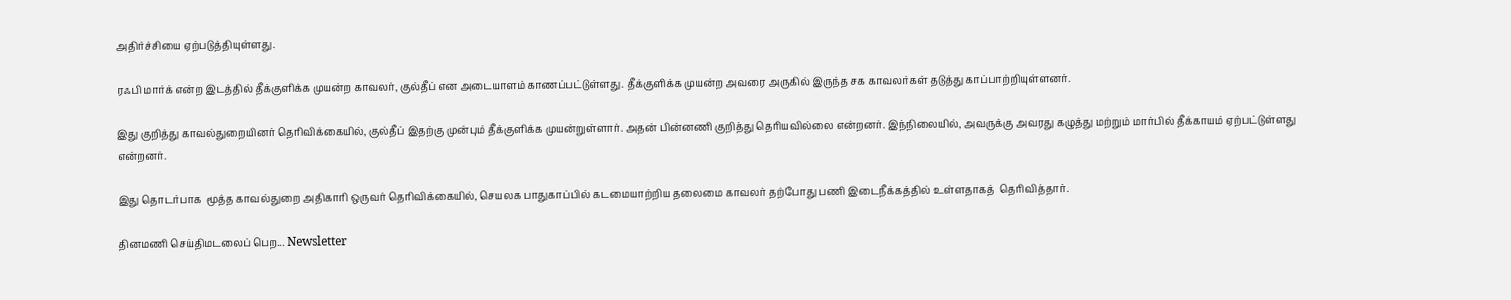அதிர்ச்சியை ஏற்படுத்தியுள்ளது.

ரஃபி மார்க் என்ற இடத்தில் தீக்குளிக்க முயன்ற காவலர், குல்தீப் என அடையாளம் காணப்பட்டுள்ளது. தீக்குளிக்க முயன்ற அவரை அருகில் இருந்த சக காவலர்கள் தடுத்து காப்பாற்றியுள்ளனர்.

இது குறித்து காவல்துறையினர் தெரிவிக்கையில், குல்தீப் இதற்கு முன்பும் தீக்குளிக்க முயன்றுள்ளார். அதன் பின்னணி குறித்து தெரியவில்லை என்றனர். இந்நிலையில், அவருக்கு அவரது கழுத்து மற்றும் மார்பில் தீக்காயம் ஏற்பட்டுள்ளது என்றனர்.

இது தொடர்பாக  மூத்த காவல்துறை அதிகாரி ஒருவர் தெரிவிக்கையில், செயலக பாதுகாப்பில் கடமையாற்றிய தலைமை காவலர் தற்போது பணி இடைநீக்கத்தில் உள்ளதாகத்  தெரிவித்தார்.

தினமணி செய்திமடலைப் பெற... Newsletter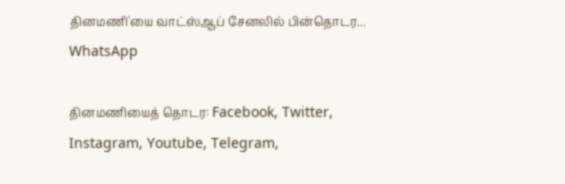தினமணி'யை வாட்ஸ்ஆப் சேனலில் பின்தொடர... WhatsApp

தினமணியைத் தொடர: Facebook, Twitter, Instagram, Youtube, Telegram,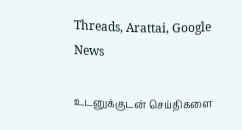Threads, Arattai, Google News

உடனுக்குடன் செய்திகளை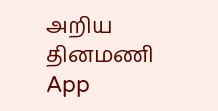அறிய தினமணி App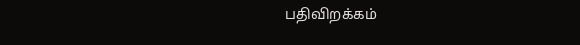பதிவிறக்கம்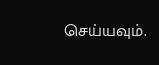செய்யவும்.